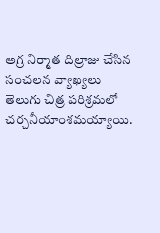అగ్ర నిర్మాత దిల్రాజు చేసిన సంచలన వ్యాఖ్యలు తెలుగు చిత్ర పరిశ్రమలో చర్చనీయాంశమయ్యాయి.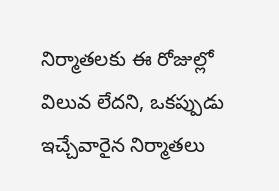నిర్మాతలకు ఈ రోజుల్లో విలువ లేదని, ఒకప్పుడు ఇచ్చేవారైన నిర్మాతలు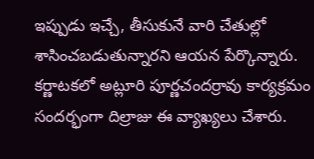ఇప్పుడు ఇచ్చే, తీసుకునే వారి చేతుల్లో శాసించబడుతున్నారని ఆయన పేర్కొన్నారు. కర్ణాటకలో అట్లూరి పూర్ణచందర్రావు కార్యక్రమం సందర్భంగా దిల్రాజు ఈ వ్యాఖ్యలు చేశారు.